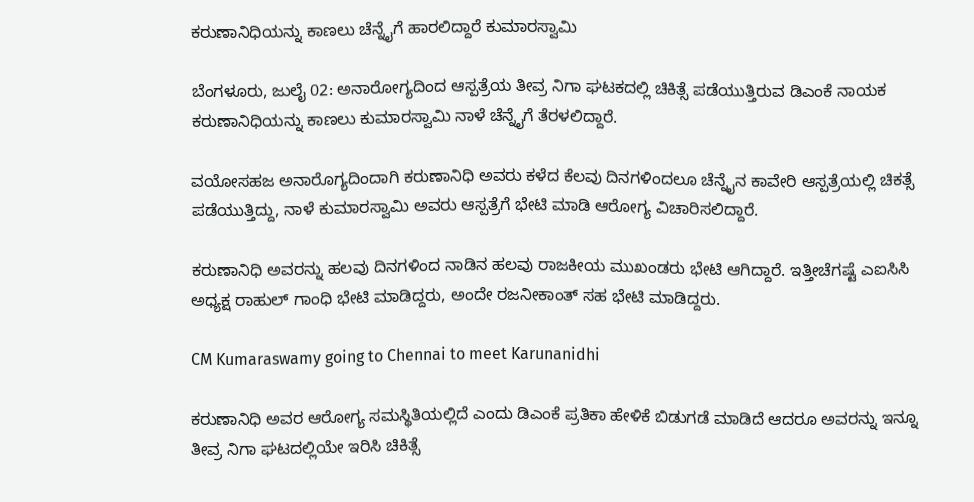ಕರುಣಾನಿಧಿಯನ್ನು ಕಾಣಲು ಚೆನ್ನೈಗೆ ಹಾರಲಿದ್ದಾರೆ ಕುಮಾರಸ್ವಾಮಿ

ಬೆಂಗಳೂರು, ಜುಲೈ 02: ಅನಾರೋಗ್ಯದಿಂದ ಆಸ್ಪತ್ರೆಯ ತೀವ್ರ ನಿಗಾ ಘಟಕದಲ್ಲಿ ಚಿಕಿತ್ಸೆ ಪಡೆಯುತ್ತಿರುವ ಡಿಎಂಕೆ ನಾಯಕ ಕರುಣಾನಿಧಿಯನ್ನು ಕಾಣಲು ಕುಮಾರಸ್ವಾಮಿ ನಾಳೆ ಚೆನ್ನೈಗೆ ತೆರಳಲಿದ್ದಾರೆ.

ವಯೋಸಹಜ ಅನಾರೊಗ್ಯದಿಂದಾಗಿ ಕರುಣಾನಿಧಿ ಅವರು ಕಳೆದ ಕೆಲವು ದಿನಗಳಿಂದಲೂ ಚೆನ್ನೈನ ಕಾವೇರಿ ಆಸ್ಪತ್ರೆಯಲ್ಲಿ ಚಿಕತ್ಸೆ ಪಡೆಯುತ್ತಿದ್ದು, ನಾಳೆ ಕುಮಾರಸ್ವಾಮಿ ಅವರು ಆಸ್ಪತ್ರೆಗೆ ಭೇಟಿ ಮಾಡಿ ಆರೋಗ್ಯ ವಿಚಾರಿಸಲಿದ್ದಾರೆ.

ಕರುಣಾನಿಧಿ ಅವರನ್ನು ಹಲವು ದಿನಗಳಿಂದ ನಾಡಿನ ಹಲವು ರಾಜಕೀಯ ಮುಖಂಡರು ಭೇಟಿ ಆಗಿದ್ದಾರೆ. ಇತ್ತೀಚೆಗಷ್ಟೆ ಎಐಸಿಸಿ ಅಧ್ಯಕ್ಷ ರಾಹುಲ್ ಗಾಂಧಿ ಭೇಟಿ ಮಾಡಿದ್ದರು, ಅಂದೇ ರಜನೀಕಾಂತ್ ಸಹ ಭೇಟಿ ಮಾಡಿದ್ದರು.

CM Kumaraswamy going to Chennai to meet Karunanidhi

ಕರುಣಾನಿಧಿ ಅವರ ಆರೋಗ್ಯ ಸಮಸ್ಥಿತಿಯಲ್ಲಿದೆ ಎಂದು ಡಿಎಂಕೆ ಪ್ರತಿಕಾ ಹೇಳಿಕೆ ಬಿಡುಗಡೆ ಮಾಡಿದೆ ಆದರೂ ಅವರನ್ನು ಇನ್ನೂ ತೀವ್ರ ನಿಗಾ ಘಟದಲ್ಲಿಯೇ ಇರಿಸಿ ಚಿಕಿತ್ಸೆ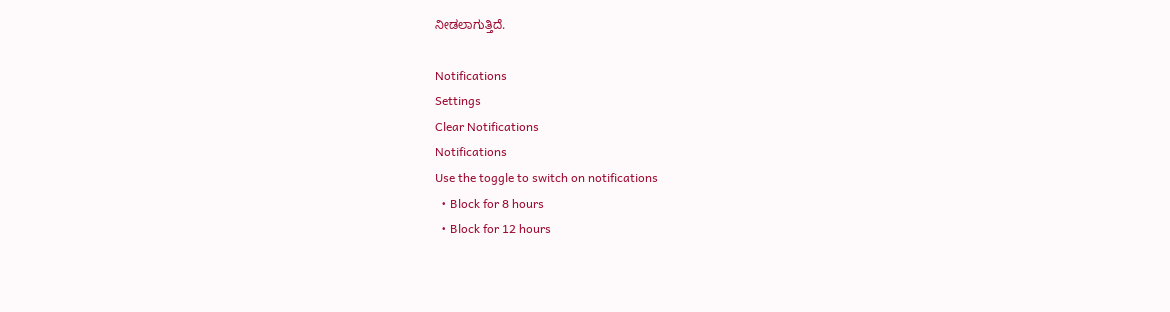ನೀಡಲಾಗುತ್ತಿದೆ.

Notifications
Settings
Clear Notifications
Notifications
Use the toggle to switch on notifications
  • Block for 8 hours
  • Block for 12 hours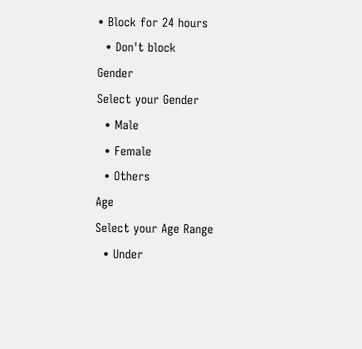• Block for 24 hours
  • Don't block
Gender
Select your Gender
  • Male
  • Female
  • Others
Age
Select your Age Range
  • Under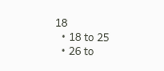18
  • 18 to 25
  • 26 to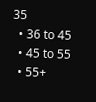35
  • 36 to 45
  • 45 to 55
  • 55+